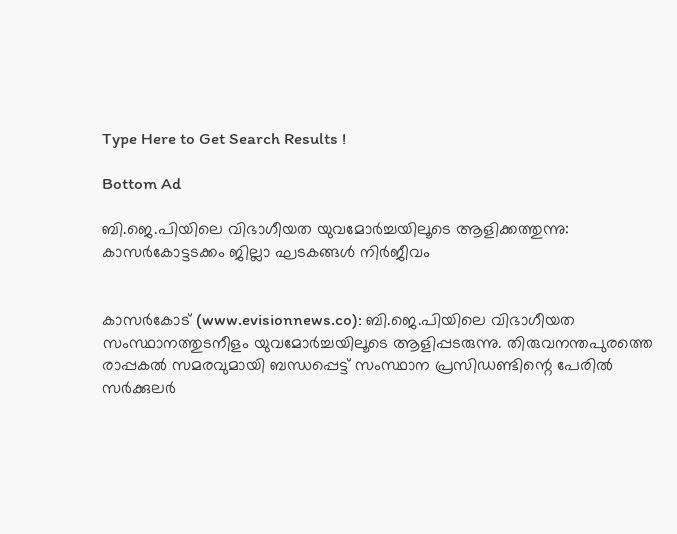Type Here to Get Search Results !

Bottom Ad

ബി.ജെ.പിയിലെ വിഭാഗീയത യുവമോര്‍ച്ചയിലൂടെ ആളിക്കത്തുന്നു: കാസര്‍കോട്ടടക്കം ജില്ലാ ഘടകങ്ങള്‍ നിര്‍ജീവം


കാസര്‍കോട് (www.evisionnews.co): ബി.ജെ.പിയിലെ വിഭാഗീയത സംസ്ഥാനത്തുടനീളം യുവമോര്‍ച്ചയിലൂടെ ആളിപ്പടരുന്നു. തിരുവനന്തപുരത്തെ രാപ്പകല്‍ സമരവുമായി ബന്ധപ്പെട്ട് സംസ്ഥാന പ്രസിഡണ്ടിന്റെ പേരില്‍ സര്‍ക്കുലര്‍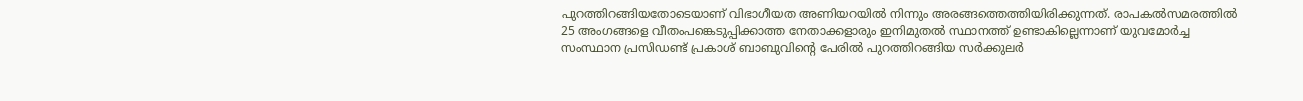പുറത്തിറങ്ങിയതോടെയാണ് വിഭാഗീയത അണിയറയില്‍ നിന്നും അരങ്ങത്തെത്തിയിരിക്കുന്നത്. രാപകല്‍സമരത്തില്‍ 25 അംഗങ്ങളെ വീതംപങ്കെടുപ്പിക്കാത്ത നേതാക്കളാരും ഇനിമുതല്‍ സ്ഥാനത്ത് ഉണ്ടാകില്ലെന്നാണ് യുവമോര്‍ച്ച സംസ്ഥാന പ്രസിഡണ്ട് പ്രകാശ് ബാബുവിന്റെ പേരില്‍ പുറത്തിറങ്ങിയ സര്‍ക്കുലര്‍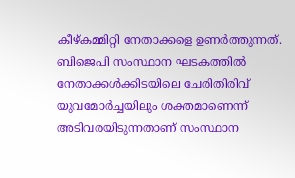കീഴ്കമ്മിറ്റി നേതാക്കളെ ഉണര്‍ത്തുന്നത്. ബിജെപി സംസ്ഥാന ഘടകത്തില്‍ നേതാക്കള്‍ക്കിടയിലെ ചേരിതിരിവ് യുവമോര്‍ച്ചയിലും ശക്തമാണെന്ന് അടിവരയിടുന്നതാണ് സംസ്ഥാന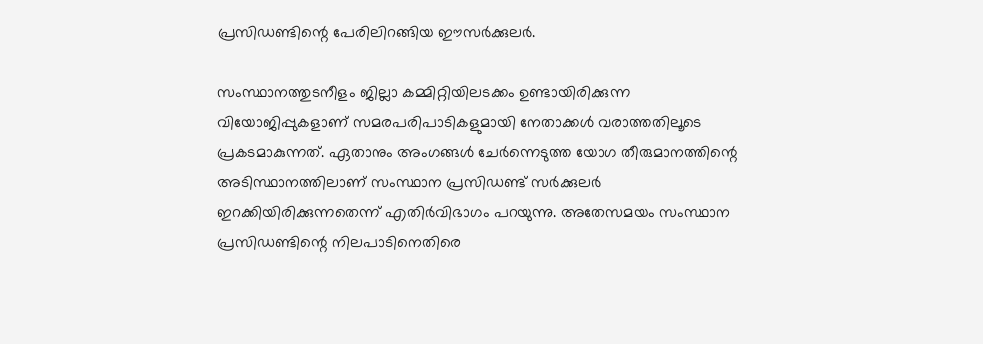പ്രസിഡണ്ടിന്റെ പേരിലിറങ്ങിയ ഈസര്‍ക്കുലര്‍.

സംസ്ഥാനത്തുടനീളം ജില്ലാ കമ്മിറ്റിയിലടക്കം ഉണ്ടായിരിക്കുന്ന വിയോജിപ്പുകളാണ് സമരപരിപാടികളുമായി നേതാക്കള്‍ വരാത്തതിലൂടെ പ്രകടമാകുന്നത്. ഏതാനും അംഗങ്ങള്‍ ചേര്‍ന്നെടുത്ത യോഗ തീരുമാനത്തിന്റെ അടിസ്ഥാനത്തിലാണ് സംസ്ഥാന പ്രസിഡണ്ട് സര്‍ക്കുലര്‍ ഇറക്കിയിരിക്കുന്നതെന്ന് എതിര്‍വിഭാഗം പറയുന്നു. അതേസമയം സംസ്ഥാന പ്രസിഡണ്ടിന്റെ നിലപാടിനെതിരെ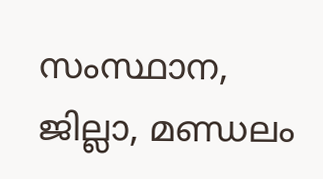സംസ്ഥാന, ജില്ലാ, മണ്ഡലം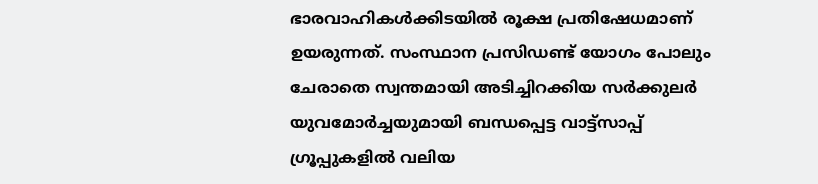ഭാരവാഹികള്‍ക്കിടയില്‍ രൂക്ഷ പ്രതിഷേധമാണ് ഉയരുന്നത്. സംസ്ഥാന പ്രസിഡണ്ട് യോഗം പോലും ചേരാതെ സ്വന്തമായി അടിച്ചിറക്കിയ സര്‍ക്കുലര്‍ യുവമോര്‍ച്ചയുമായി ബന്ധപ്പെട്ട വാട്ട്സാപ്പ് ഗ്രൂപ്പുകളില്‍ വലിയ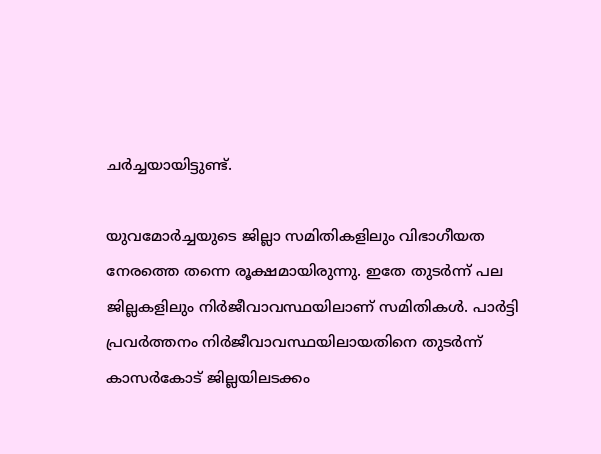ചര്‍ച്ചയായിട്ടുണ്ട്.

യുവമോര്‍ച്ചയുടെ ജില്ലാ സമിതികളിലും വിഭാഗീയത നേരത്തെ തന്നെ രൂക്ഷമായിരുന്നു. ഇതേ തുടര്‍ന്ന് പല ജില്ലകളിലും നിര്‍ജീവാവസ്ഥയിലാണ് സമിതികള്‍. പാര്‍ട്ടി പ്രവര്‍ത്തനം നിര്‍ജീവാവസ്ഥയിലായതിനെ തുടര്‍ന്ന് കാസര്‍കോട് ജില്ലയിലടക്കം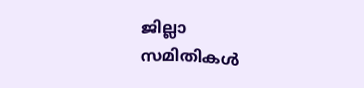ജില്ലാ സമിതികള്‍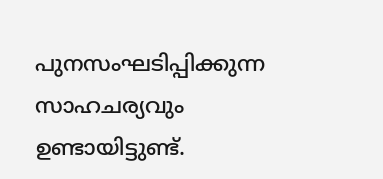പുനസംഘടിപ്പിക്കുന്ന സാഹചര്യവും ഉണ്ടായിട്ടുണ്ട്.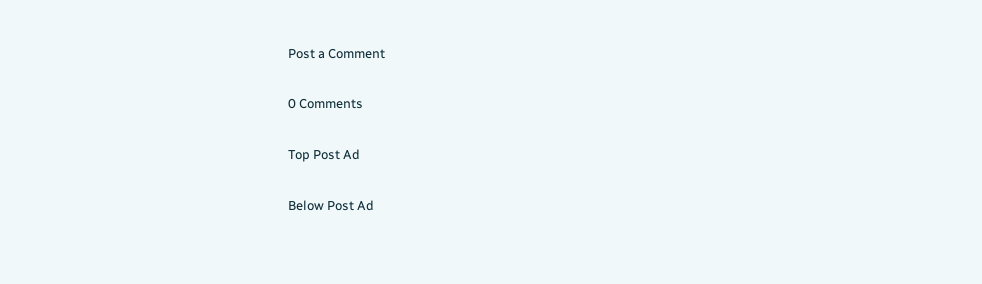Post a Comment

0 Comments

Top Post Ad

Below Post Ad